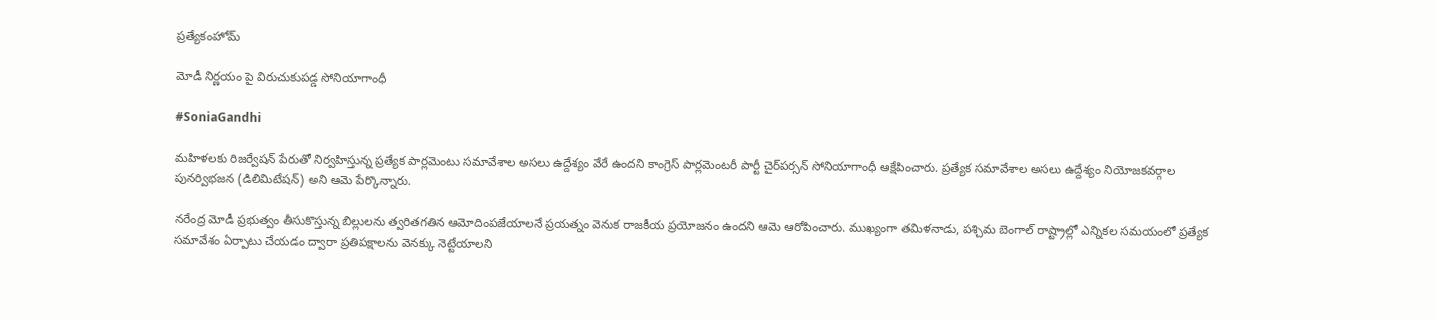ప్రత్యేకంహోమ్

మోడీ నిర్ణయం పై విరుచుకుపడ్డ సోనియాగాంధీ

#SoniaGandhi

మహిళలకు రిజర్వేషన్ పేరుతో నిర్వహిస్తున్న ప్రత్యేక పార్లమెంటు సమావేశాల అసలు ఉద్దేశ్యం వేరే ఉందని కాంగ్రెస్ పార్లమెంటరీ పార్టీ చైర్‌పర్సన్ సోనియాగాంధీ ఆక్షేపించారు. ప్రత్యేక సమావేశాల అసలు ఉద్దేశ్యం నియోజకవర్గాల పునర్విభజన (డిలిమిటేషన్) అని ఆమె పేర్కొన్నారు.

నరేంద్ర మోడీ ప్రభుత్వం తీసుకొస్తున్న బిల్లులను త్వరితగతిన ఆమోదింపజేయాలనే ప్రయత్నం వెనుక రాజకీయ ప్రయోజనం ఉందని ఆమె ఆరోపించారు. ముఖ్యంగా తమిళనాడు, పశ్చిమ బెంగాల్ రాష్ట్రాల్లో ఎన్నికల సమయంలో ప్రత్యేక సమావేశం ఏర్పాటు చేయడం ద్వారా ప్రతిపక్షాలను వెనక్కు నెట్టేయాలని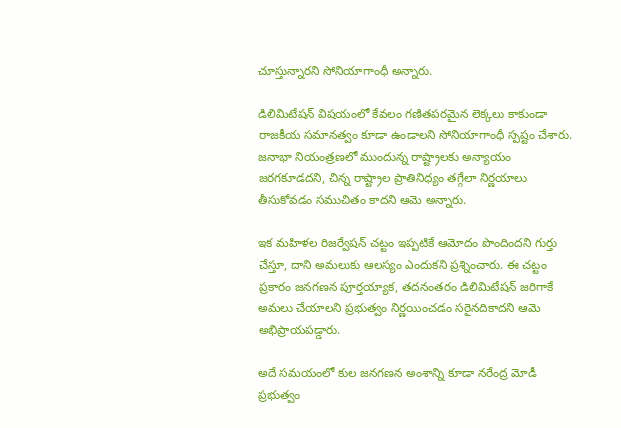చూస్తున్నారని సోనియాగాంధీ అన్నారు.

డిలిమిటేషన్ విషయంలో కేవలం గణితపరమైన లెక్కలు కాకుండా రాజకీయ సమానత్వం కూడా ఉండాలని సోనియాగాంధీ స్పష్టం చేశారు. జనాభా నియంత్రణలో ముందున్న రాష్ట్రాలకు అన్యాయం జరగకూడదని, చిన్న రాష్ట్రాల ప్రాతినిధ్యం తగ్గేలా నిర్ణయాలు తీసుకోవడం సముచితం కాదని ఆమె అన్నారు.

ఇక మహిళల రిజర్వేషన్ చట్టం ఇప్పటికే ఆమోదం పొందిందని గుర్తు చేస్తూ, దాని అమలుకు ఆలస్యం ఎందుకని ప్రశ్నించారు. ఈ చట్టం ప్రకారం జనగణన పూర్తయ్యాక, తదనంతరం డిలిమిటేషన్ జరిగాకే అమలు చేయాలని ప్రభుత్వం నిర్ణయించడం సరైనదికాదని ఆమె అభిప్రాయపడ్డారు.

అదే సమయంలో కుల జనగణన అంశాన్ని కూడా నరేంద్ర మోడీ ప్రభుత్వం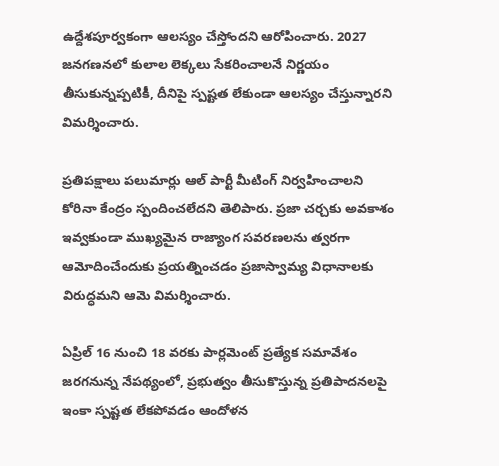ఉద్దేశపూర్వకంగా ఆలస్యం చేస్తోందని ఆరోపించారు. 2027 జనగణనలో కులాల లెక్కలు సేకరించాలనే నిర్ణయం తీసుకున్నప్పటికీ, దీనిపై స్పష్టత లేకుండా ఆలస్యం చేస్తున్నారని విమర్శించారు.

ప్రతిపక్షాలు పలుమార్లు ఆల్ పార్టీ మీటింగ్ నిర్వహించాలని కోరినా కేంద్రం స్పందించలేదని తెలిపారు. ప్రజా చర్చకు అవకాశం ఇవ్వకుండా ముఖ్యమైన రాజ్యాంగ సవరణలను త్వరగా ఆమోదించేందుకు ప్రయత్నించడం ప్రజాస్వామ్య విధానాలకు విరుద్ధమని ఆమె విమర్శించారు.

ఏప్రిల్ 16 నుంచి 18 వరకు పార్లమెంట్ ప్రత్యేక సమావేశం జరగనున్న నేపథ్యంలో, ప్రభుత్వం తీసుకొస్తున్న ప్రతిపాదనలపై ఇంకా స్పష్టత లేకపోవడం ఆందోళన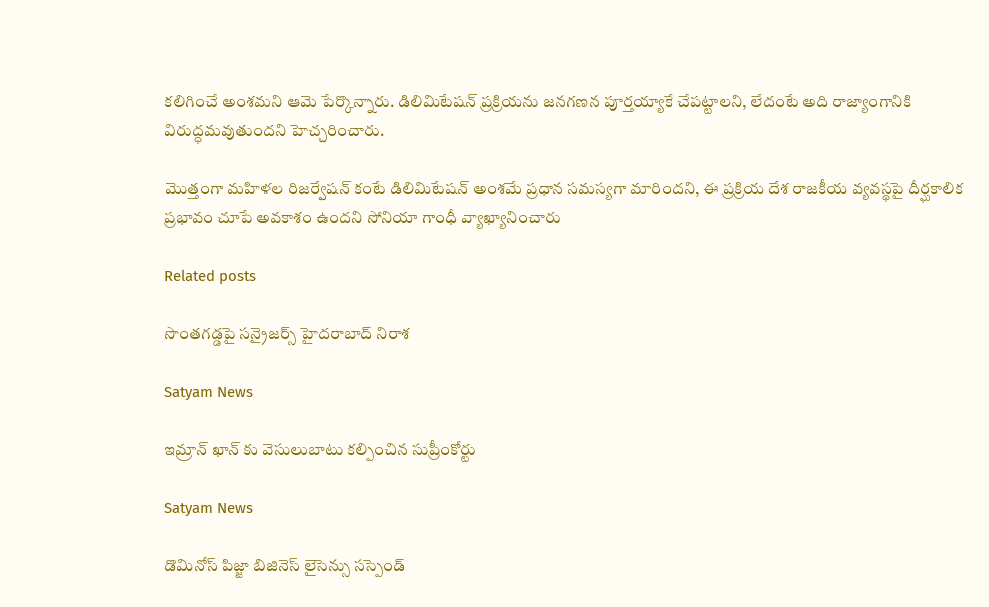కలిగించే అంశమని ఆమె పేర్కొన్నారు. డిలిమిటేషన్ ప్రక్రియను జనగణన పూర్తయ్యాకే చేపట్టాలని, లేదంటే అది రాజ్యాంగానికి విరుద్ధమవుతుందని హెచ్చరించారు.

మొత్తంగా మహిళల రిజర్వేషన్ కంటే డిలిమిటేషన్ అంశమే ప్రధాన సమస్యగా మారిందని, ఈ ప్రక్రియ దేశ రాజకీయ వ్యవస్థపై దీర్ఘకాలిక ప్రభావం చూపే అవకాశం ఉందని సోనియా గాంధీ వ్యాఖ్యానించారు

Related posts

సొంతగడ్డపై సన్రైజర్స్ హైదరాబాద్ నిరాశ

Satyam News

ఇమ్రాన్ ఖాన్ కు వెసులుబాటు కల్పించిన సుప్రీంకోర్టు

Satyam News

డొమినోస్ పిజ్జా బిజినెస్ లైసెన్సు సస్పెండ్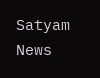Satyam News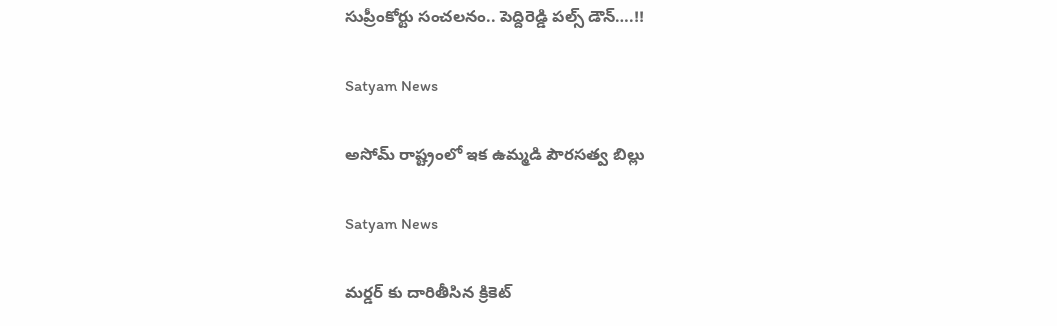సుప్రీంకోర్టు సంచలనం.. పెద్దిరెడ్డి పల్స్‌ డౌన్‌….!!

Satyam News

అసోమ్ రాష్ట్రంలో ఇక ఉమ్మడి పౌరసత్వ బిల్లు

Satyam News

మర్డర్ కు దారితీసిన క్రికెట్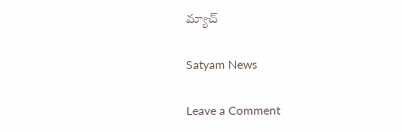మ్యాచ్

Satyam News

Leave a Comment